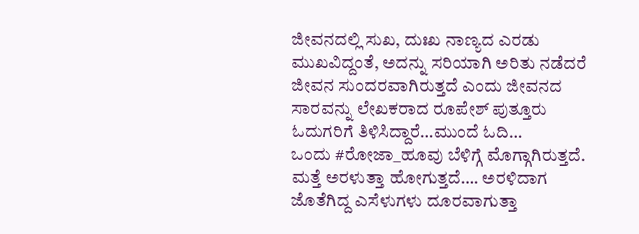ಜೀವನದಲ್ಲಿ ಸುಖ, ದುಃಖ ನಾಣ್ಯದ ಎರಡು ಮುಖವಿದ್ದಂತೆ, ಅದನ್ನು ಸರಿಯಾಗಿ ಅರಿತು ನಡೆದರೆ ಜೀವನ ಸುಂದರವಾಗಿರುತ್ತದೆ ಎಂದು ಜೀವನದ ಸಾರವನ್ನು ಲೇಖಕರಾದ ರೂಪೇಶ್ ಪುತ್ತೂರು ಓದುಗರಿಗೆ ತಿಳಿಸಿದ್ದಾರೆ…ಮುಂದೆ ಓದಿ…
ಒಂದು #ರೋಜಾ_ಹೂವು ಬೆಳಿಗ್ಗೆ ಮೊಗ್ಗಾಗಿರುತ್ತದೆ. ಮತ್ತೆ ಅರಳುತ್ತಾ ಹೋಗುತ್ತದೆ…. ಅರಳಿದಾಗ ಜೊತೆಗಿದ್ದ ಎಸೆಳುಗಳು ದೂರವಾಗುತ್ತಾ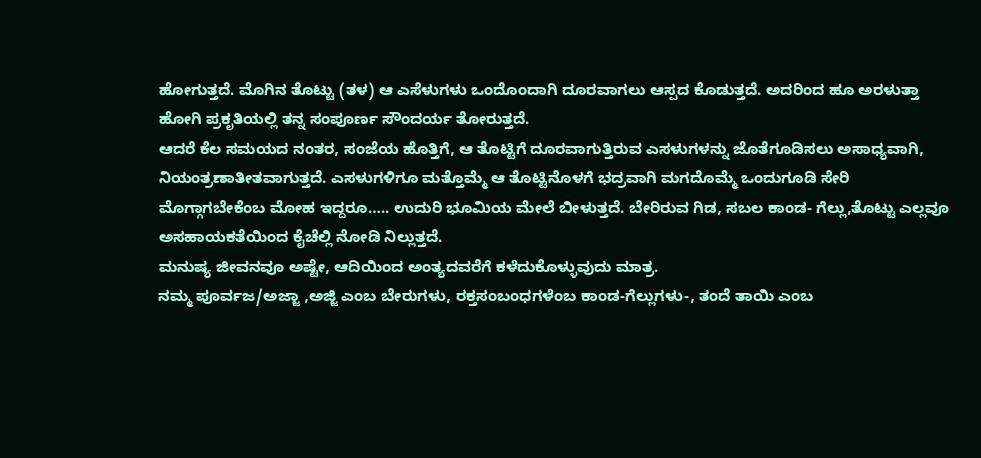ಹೋಗುತ್ತದೆ. ಮೊಗಿನ ತೊಟ್ಟು (ತಳ) ಆ ಎಸೆಳುಗಳು ಒಂದೊಂದಾಗಿ ದೂರವಾಗಲು ಆಸ್ಪದ ಕೊಡುತ್ತದೆ. ಅದರಿಂದ ಹೂ ಅರಳುತ್ತಾ ಹೋಗಿ ಪ್ರಕೃತಿಯಲ್ಲಿ ತನ್ನ ಸಂಪೂರ್ಣ ಸೌಂದರ್ಯ ತೋರುತ್ತದೆ.
ಆದರೆ ಕೆಲ ಸಮಯದ ನಂತರ, ಸಂಜೆಯ ಹೊತ್ತಿಗೆ, ಆ ತೊಟ್ಟಿಗೆ ದೂರವಾಗುತ್ತಿರುವ ಎಸಳುಗಳನ್ನು ಜೊತೆಗೂಡಿಸಲು ಅಸಾಧ್ಯವಾಗಿ, ನಿಯಂತ್ರಣಾತೀತವಾಗುತ್ತದೆ. ಎಸಳುಗಳಿಗೂ ಮತ್ತೊಮ್ಮೆ ಆ ತೊಟ್ಟಿನೊಳಗೆ ಭದ್ರವಾಗಿ ಮಗದೊಮ್ಮೆ ಒಂದುಗೂಡಿ ಸೇರಿ ಮೊಗ್ಗಾಗಬೇಕೆಂಬ ಮೋಹ ಇದ್ದರೂ….. ಉದುರಿ ಭೂಮಿಯ ಮೇಲೆ ಬೀಳುತ್ತದೆ. ಬೇರಿರುವ ಗಿಡ, ಸಬಲ ಕಾಂಡ- ಗೆಲ್ಲು,ತೊಟ್ಟು ಎಲ್ಲವೂ ಅಸಹಾಯಕತೆಯಿಂದ ಕೈಚೆಲ್ಲಿ ನೋಡಿ ನಿಲ್ಲುತ್ತದೆ.
ಮನುಷ್ಯ ಜೀವನವೂ ಅಷ್ಟೇ, ಆದಿಯಿಂದ ಅಂತ್ಯದವರೆಗೆ ಕಳೆದುಕೊಳ್ಳುವುದು ಮಾತ್ರ.
ನಮ್ಮ ಪೂರ್ವಜ/ಅಜ್ಜಾ ,ಅಜ್ಜಿ ಎಂಬ ಬೇರುಗಳು, ರಕ್ತಸಂಬಂಧಗಳೆಂಬ ಕಾಂಡ-ಗೆಲ್ಲುಗಳು-, ತಂದೆ ತಾಯಿ ಎಂಬ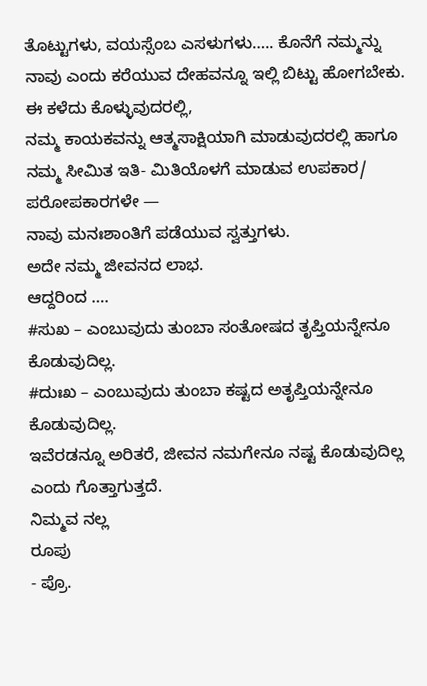ತೊಟ್ಟುಗಳು, ವಯಸ್ಸೆಂಬ ಎಸಳುಗಳು….. ಕೊನೆಗೆ ನಮ್ಮನ್ನು ನಾವು ಎಂದು ಕರೆಯುವ ದೇಹವನ್ನೂ ಇಲ್ಲಿ ಬಿಟ್ಟು ಹೋಗಬೇಕು.
ಈ ಕಳೆದು ಕೊಳ್ಳುವುದರಲ್ಲಿ,
ನಮ್ಮ ಕಾಯಕವನ್ನು ಆತ್ಮಸಾಕ್ಷಿಯಾಗಿ ಮಾಡುವುದರಲ್ಲಿ ಹಾಗೂ ನಮ್ಮ ಸೀಮಿತ ಇತಿ- ಮಿತಿಯೊಳಗೆ ಮಾಡುವ ಉಪಕಾರ/ ಪರೋಪಕಾರಗಳೇ —
ನಾವು ಮನಃಶಾಂತಿಗೆ ಪಡೆಯುವ ಸ್ವತ್ತುಗಳು.
ಅದೇ ನಮ್ಮ ಜೀವನದ ಲಾಭ.
ಆದ್ದರಿಂದ ….
#ಸುಖ – ಎಂಬುವುದು ತುಂಬಾ ಸಂತೋಷದ ತೃಪ್ತಿಯನ್ನೇನೂ ಕೊಡುವುದಿಲ್ಲ.
#ದುಃಖ – ಎಂಬುವುದು ತುಂಬಾ ಕಷ್ಟದ ಅತೃಪ್ತಿಯನ್ನೇನೂ ಕೊಡುವುದಿಲ್ಲ.
ಇವೆರಡನ್ನೂ ಅರಿತರೆ, ಜೀವನ ನಮಗೇನೂ ನಷ್ಟ ಕೊಡುವುದಿಲ್ಲ ಎಂದು ಗೊತ್ತಾಗುತ್ತದೆ.
ನಿಮ್ಮವ ನಲ್ಲ
ರೂಪು
- ಪ್ರೊ.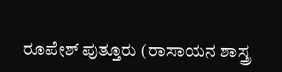ರೂಪೇಶ್ ಪುತ್ತೂರು (ರಾಸಾಯನ ಶಾಸ್ತ್ರ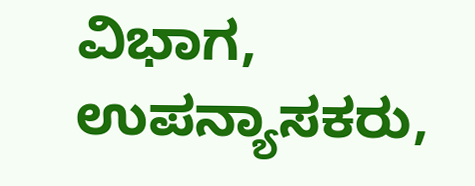ವಿಭಾಗ, ಉಪನ್ಯಾಸಕರು,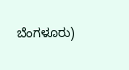ಬೆಂಗಳೂರು)